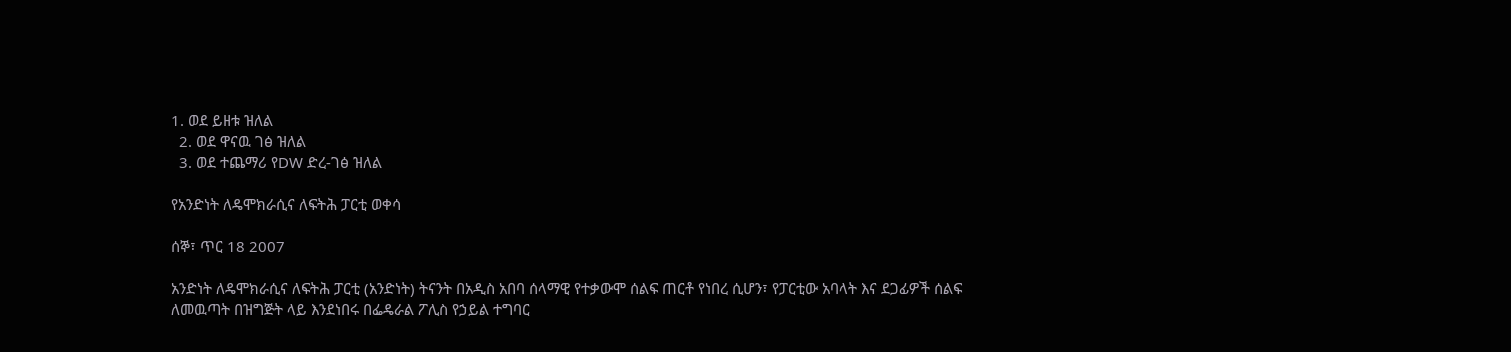1. ወደ ይዘቱ ዝለል
  2. ወደ ዋናዉ ገፅ ዝለል
  3. ወደ ተጨማሪ የDW ድረ-ገፅ ዝለል

የአንድነት ለዴሞክራሲና ለፍትሕ ፓርቲ ወቀሳ

ሰኞ፣ ጥር 18 2007

አንድነት ለዴሞክራሲና ለፍትሕ ፓርቲ (አንድነት) ትናንት በአዲስ አበባ ሰላማዊ የተቃውሞ ሰልፍ ጠርቶ የነበረ ሲሆን፣ የፓርቲው አባላት እና ደጋፊዎች ሰልፍ ለመዉጣት በዝግጅት ላይ እንደነበሩ በፌዴራል ፖሊስ የኃይል ተግባር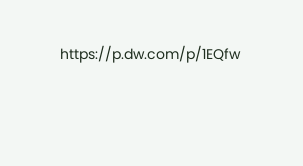https://p.dw.com/p/1EQfw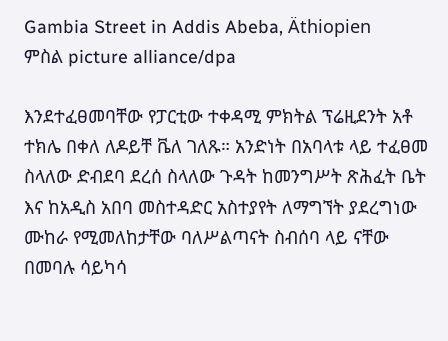Gambia Street in Addis Abeba, Äthiopien
ምስል picture alliance/dpa

እንደተፈፀመባቸው የፓርቲው ተቀዳሚ ምክትል ፕሬዚደንት አቶ ተክሌ በቀለ ለዶይቸ ቬለ ገለጹ። አንድነት በአባላቱ ላይ ተፈፀመ ስላለው ድብደባ ደረሰ ስላለው ጉዳት ከመንግሥት ጽሕፈት ቤት እና ከአዲስ አበባ መስተዳድር አስተያየት ለማግኘት ያደረግነው ሙከራ የሚመለከታቸው ባለሥልጣናት ስብሰባ ላይ ናቸው በመባሉ ሳይካሳ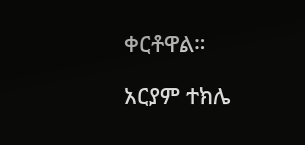ቀርቶዋል።

አርያም ተክሌ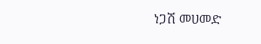ነጋሽ መሀመድ